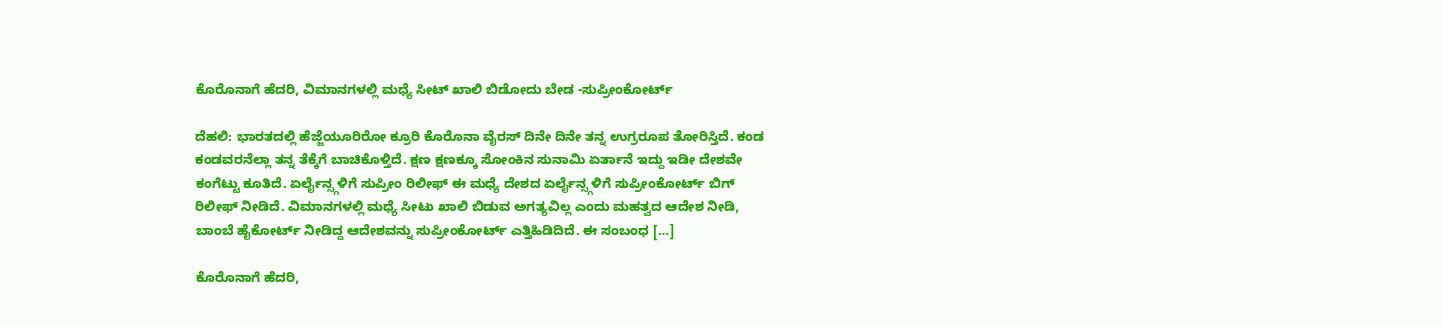ಕೊರೊನಾಗೆ ಹೆದರಿ, ವಿಮಾನಗಳಲ್ಲಿ ಮಧ್ಯೆ ಸೀಟ್ ಖಾಲಿ ಬಿಡೋದು ಬೇಡ -ಸುಪ್ರೀಂಕೋರ್ಟ್

ದೆಹಲಿ: ಭಾರತದಲ್ಲಿ ಹೆಜ್ಜೆಯೂರಿರೋ ಕ್ರೂರಿ ಕೊರೊನಾ ವೈರಸ್ ದಿನೇ ದಿನೇ ತನ್ನ ಉಗ್ರರೂಪ ತೋರಿಸ್ತಿದೆ. ಕಂಡ ಕಂಡವರನೆಲ್ಲಾ ತನ್ನ ತೆಕ್ಕೆಗೆ ಬಾಚಿಕೊಳ್ತಿದೆ. ಕ್ಷಣ ಕ್ಷಣಕ್ಕೂ ಸೋಂಕಿನ ಸುನಾಮಿ ಏರ್ತಾನೆ ಇದ್ದು ಇಡೀ ದೇಶವೇ ಕಂಗೆಟ್ಟು ಕೂತಿದೆ. ಏರ್ಲೈನ್ಸ್ಗಳಿಗೆ ಸುಪ್ರೀಂ ರಿಲೀಫ್ ಈ ಮಧ್ಯೆ ದೇಶದ ಏರ್ಲೈನ್ಸ್ಗಳಿಗೆ ಸುಪ್ರೀಂಕೋರ್ಟ್ ಬಿಗ್ ರಿಲೀಫ್ ನೀಡಿದೆ. ವಿಮಾನಗಳಲ್ಲಿ ಮಧ್ಯೆ ಸೀಟು ಖಾಲಿ‌ ಬಿಡುವ ಅಗತ್ಯವಿಲ್ಲ ಎಂದು ಮಹತ್ವದ ಆದೇಶ ನೀಡಿ, ಬಾಂಬೆ ಹೈಕೋರ್ಟ್ ನೀಡಿದ್ದ ಆದೇಶವನ್ನು ಸುಪ್ರೀಂಕೋರ್ಟ್ ಎತ್ತಿಹಿಡಿದಿದೆ. ಈ ಸಂಬಂಧ […]

ಕೊರೊನಾಗೆ ಹೆದರಿ,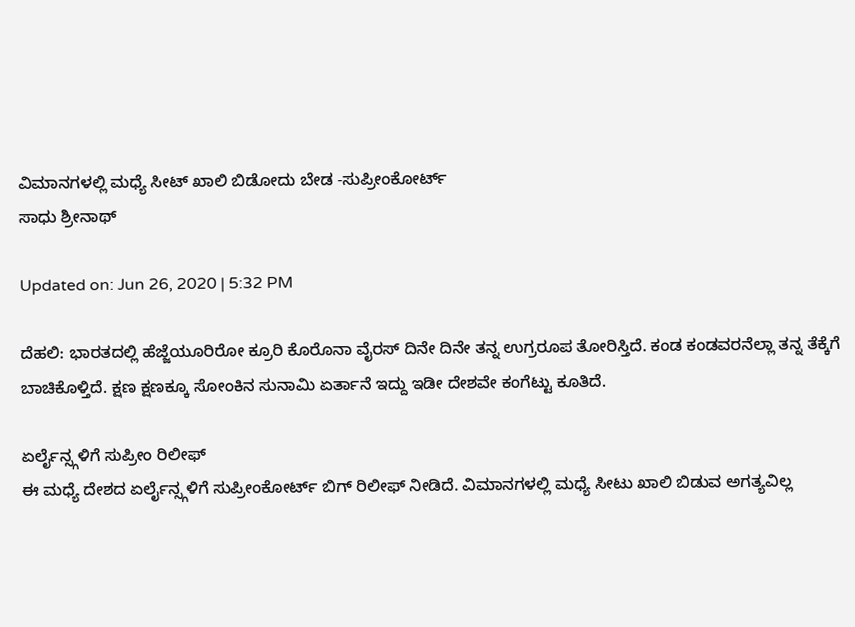ವಿಮಾನಗಳಲ್ಲಿ ಮಧ್ಯೆ ಸೀಟ್ ಖಾಲಿ ಬಿಡೋದು ಬೇಡ -ಸುಪ್ರೀಂಕೋರ್ಟ್
ಸಾಧು ಶ್ರೀನಾಥ್

Updated on: Jun 26, 2020 | 5:32 PM

ದೆಹಲಿ: ಭಾರತದಲ್ಲಿ ಹೆಜ್ಜೆಯೂರಿರೋ ಕ್ರೂರಿ ಕೊರೊನಾ ವೈರಸ್ ದಿನೇ ದಿನೇ ತನ್ನ ಉಗ್ರರೂಪ ತೋರಿಸ್ತಿದೆ. ಕಂಡ ಕಂಡವರನೆಲ್ಲಾ ತನ್ನ ತೆಕ್ಕೆಗೆ ಬಾಚಿಕೊಳ್ತಿದೆ. ಕ್ಷಣ ಕ್ಷಣಕ್ಕೂ ಸೋಂಕಿನ ಸುನಾಮಿ ಏರ್ತಾನೆ ಇದ್ದು ಇಡೀ ದೇಶವೇ ಕಂಗೆಟ್ಟು ಕೂತಿದೆ.

ಏರ್ಲೈನ್ಸ್ಗಳಿಗೆ ಸುಪ್ರೀಂ ರಿಲೀಫ್
ಈ ಮಧ್ಯೆ ದೇಶದ ಏರ್ಲೈನ್ಸ್ಗಳಿಗೆ ಸುಪ್ರೀಂಕೋರ್ಟ್ ಬಿಗ್ ರಿಲೀಫ್ ನೀಡಿದೆ. ವಿಮಾನಗಳಲ್ಲಿ ಮಧ್ಯೆ ಸೀಟು ಖಾಲಿ‌ ಬಿಡುವ ಅಗತ್ಯವಿಲ್ಲ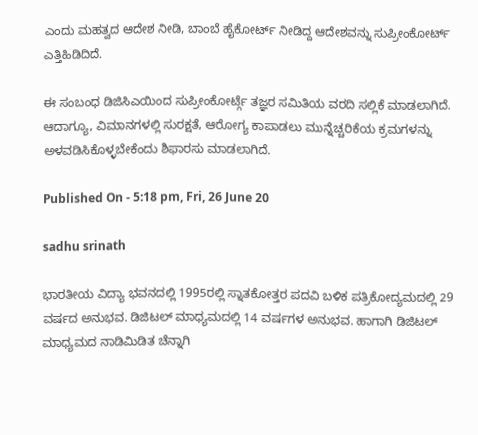ಎಂದು ಮಹತ್ವದ ಆದೇಶ ನೀಡಿ, ಬಾಂಬೆ ಹೈಕೋರ್ಟ್ ನೀಡಿದ್ದ ಆದೇಶವನ್ನು ಸುಪ್ರೀಂಕೋರ್ಟ್ ಎತ್ತಿಹಿಡಿದಿದೆ.

ಈ ಸಂಬಂಧ ಡಿಜಿಸಿಎಯಿಂದ ಸುಪ್ರೀಂಕೋರ್ಟ್ಗೆ ತಜ್ಞರ ಸಮಿತಿಯ ವರದಿ ಸಲ್ಲಿಕೆ ಮಾಡಲಾಗಿದೆ. ಆದಾಗ್ಯೂ, ವಿಮಾನಗಳಲ್ಲಿ ಸುರಕ್ಷತೆ, ಆರೋಗ್ಯ ಕಾಪಾಡಲು ಮುನ್ನೆಚ್ಚರಿಕೆಯ ಕ್ರಮಗಳನ್ನು ಅಳವಡಿಸಿಕೊಳ್ಳಬೇಕೆಂದು ಶಿಫಾರಸು ಮಾಡಲಾಗಿದೆ.

Published On - 5:18 pm, Fri, 26 June 20

sadhu srinath

ಭಾರತೀಯ ವಿದ್ಯಾ ಭವನದಲ್ಲಿ 1995ರಲ್ಲಿ ಸ್ನಾತಕೋತ್ತರ ಪದವಿ ಬಳಿಕ ಪತ್ರಿಕೋದ್ಯಮದಲ್ಲಿ 29 ವರ್ಷದ ಅನುಭವ. ಡಿಜಿಟಲ್ ಮಾಧ್ಯಮದಲ್ಲಿ 14 ವರ್ಷಗಳ ಅನುಭವ. ಹಾಗಾಗಿ ಡಿಜಿಟಲ್ ಮಾಧ್ಯಮದ ನಾಡಿಮಿಡಿತ ಚೆನ್ನಾಗಿ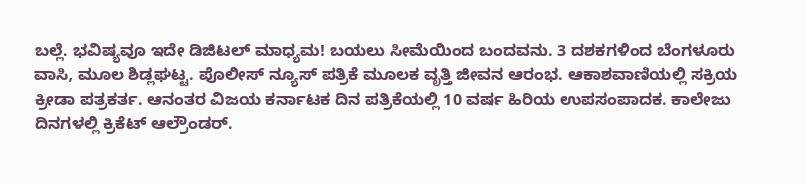ಬಲ್ಲೆ. ಭವಿಷ್ಯವೂ ಇದೇ ಡಿಜಿಟಲ್ ಮಾಧ್ಯಮ! ಬಯಲು ಸೀಮೆಯಿಂದ ಬಂದವನು. 3 ದಶಕಗಳಿಂದ ಬೆಂಗಳೂರು ವಾಸಿ, ಮೂಲ ಶಿಡ್ಲಘಟ್ಟ. ಪೊಲೀಸ್ ನ್ಯೂಸ್ ಪತ್ರಿಕೆ ಮೂಲಕ ವೃತ್ತಿ ಜೀವನ ಆರಂಭ. ಆಕಾಶವಾಣಿಯಲ್ಲಿ ಸಕ್ರಿಯ ಕ್ರೀಡಾ ಪತ್ರಕರ್ತ. ಆನಂತರ ವಿಜಯ ಕರ್ನಾಟಕ ದಿನ ಪತ್ರಿಕೆಯಲ್ಲಿ 10 ವರ್ಷ ಹಿರಿಯ ಉಪಸಂಪಾದಕ. ಕಾಲೇಜು ದಿನಗಳಲ್ಲಿ ಕ್ರಿಕೆಟ್ ಆಲ್ರೌಂಡರ್.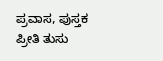ಪ್ರವಾಸ, ಪುಸ್ತಕ ಪ್ರೀತಿ ತುಸು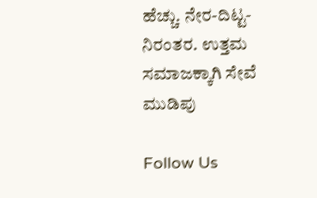ಹೆಚ್ಚು. ನೇರ-ದಿಟ್ಟ-ನಿರಂತರ. ಉತ್ತಮ ಸಮಾಜಕ್ಕಾಗಿ ಸೇವೆ ಮುಡಿಪು

Follow Us